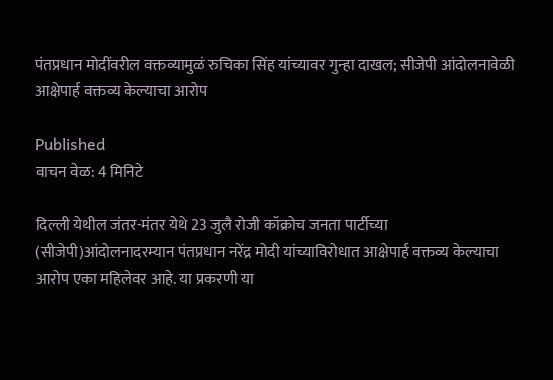पंतप्रधान मोदींवरील वक्तव्यामुळं रुचिका सिंह यांच्यावर गुन्हा दाखल; सीजेपी आंदोलनावेळी आक्षेपार्ह वक्तव्य केल्याचा आरोप

Published
वाचन वेळ: 4 मिनिटे

दिल्ली येथील जंतर-मंतर येथे 23 जुलै रोजी कॉक्रोच जनता पार्टीच्या (सीजेपी)आंदोलनादरम्यान पंतप्रधान नरेंद्र मोदी यांच्याविरोधात आक्षेपार्ह वक्तव्य केल्याचा आरोप एका महिलेवर आहे. या प्रकरणी या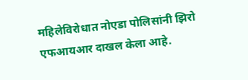महिलेविरोधात नोएडा पोलिसांनी झिरो एफआयआर दाखल केला आहे.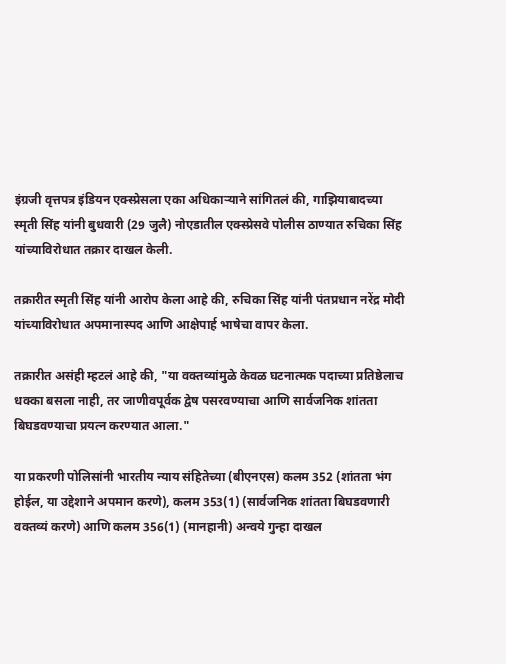इंग्रजी वृत्तपत्र इंडियन एक्स्प्रेसला एका अधिकाऱ्याने सांगितलं की, गाझियाबादच्या स्मृती सिंह यांनी बुधवारी (29 जुलै) नोएडातील एक्स्प्रेसवे पोलीस ठाण्यात रुचिका सिंह यांच्याविरोधात तक्रार दाखल केली.

तक्रारीत स्मृती सिंह यांनी आरोप केला आहे की, रुचिका सिंह यांनी पंतप्रधान नरेंद्र मोदी यांच्याविरोधात अपमानास्पद आणि आक्षेपार्ह भाषेचा वापर केला.

तक्रारीत असंही म्हटलं आहे की, "या वक्तव्यांमुळे केवळ घटनात्मक पदाच्या प्रतिष्ठेलाच धक्का बसला नाही, तर जाणीवपूर्वक द्वेष पसरवण्याचा आणि सार्वजनिक शांतता बिघडवण्याचा प्रयत्न करण्यात आला."

या प्रकरणी पोलिसांनी भारतीय न्याय संहितेच्या (बीएनएस) कलम 352 (शांतता भंग होईल, या उद्देशाने अपमान करणे), कलम 353(1) (सार्वजनिक शांतता बिघडवणारी वक्तव्यं करणे) आणि कलम 356(1) (मानहानी) अन्वये गुन्हा दाखल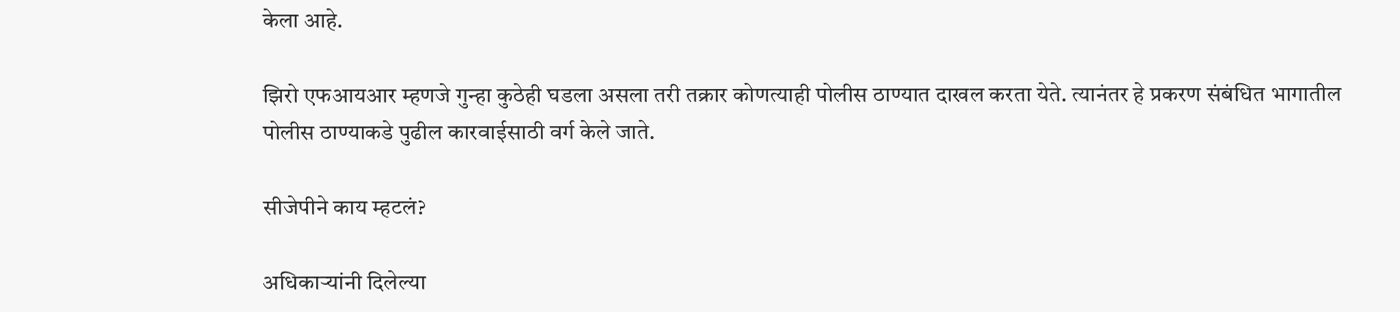केला आहे.

झिरो एफआयआर म्हणजे गुन्हा कुठेही घडला असला तरी तक्रार कोणत्याही पोलीस ठाण्यात दाखल करता येते. त्यानंतर हे प्रकरण संबंधित भागातील पोलीस ठाण्याकडे पुढील कारवाईसाठी वर्ग केले जाते.

सीजेपीने काय म्हटलं?

अधिकाऱ्यांनी दिलेल्या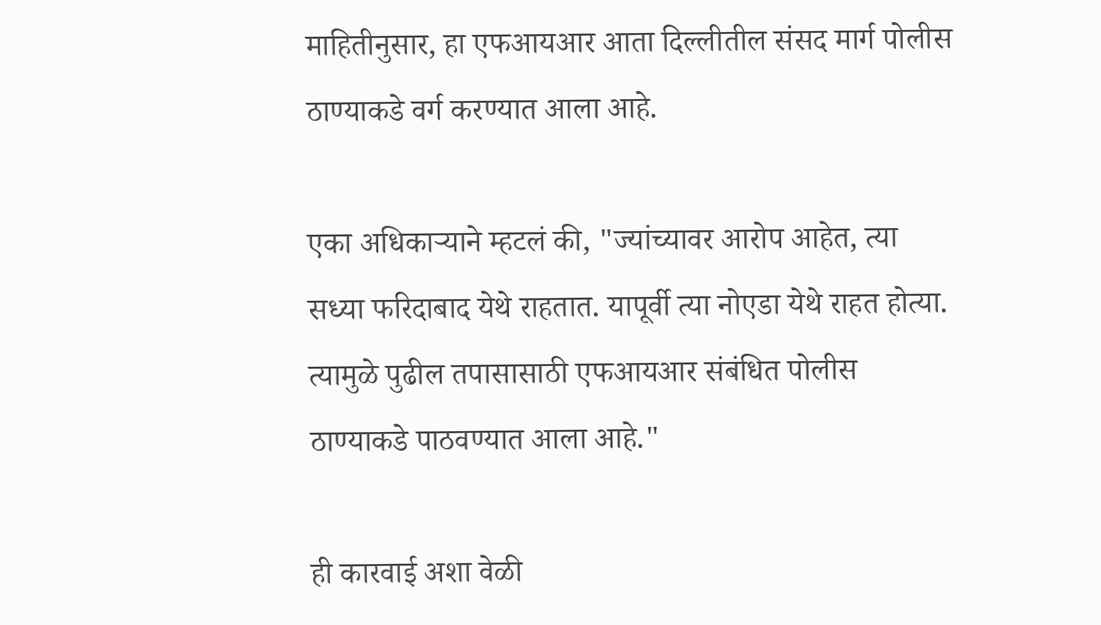माहितीनुसार, हा एफआयआर आता दिल्लीतील संसद मार्ग पोलीस ठाण्याकडे वर्ग करण्यात आला आहे.

एका अधिकाऱ्याने म्हटलं की, "ज्यांच्यावर आरोप आहेत, त्या सध्या फरिदाबाद येथे राहतात. यापूर्वी त्या नोएडा येथे राहत होत्या. त्यामुळे पुढील तपासासाठी एफआयआर संबंधित पोलीस ठाण्याकडे पाठवण्यात आला आहे."

ही कारवाई अशा वेळी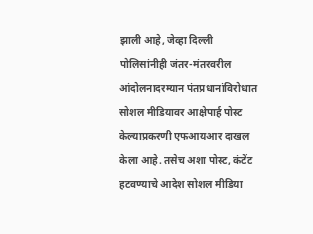झाली आहे, जेव्हा दिल्ली पोलिसांनीही जंतर-मंतरवरील आंदोलनादरम्यान पंतप्रधानांविरोधात सोशल मीडियावर आक्षेपार्ह पोस्ट केल्याप्रकरणी एफआयआर दाखल केला आहे. तसेच अशा पोस्ट, कंटेंट हटवण्याचे आदेश सोशल मीडिया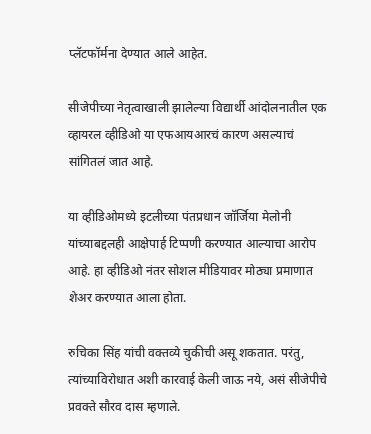प्लॅटफॉर्मना देण्यात आले आहेत.

सीजेपीच्या नेतृत्वाखाली झालेल्या विद्यार्थी आंदोलनातील एक व्हायरल व्हीडिओ या एफआयआरचं कारण असल्याचं सांगितलं जात आहे.

या व्हीडिओमध्ये इटलीच्या पंतप्रधान जॉर्जिया मेलोनी यांच्याबद्दलही आक्षेपार्ह टिप्पणी करण्यात आल्याचा आरोप आहे. हा व्हीडिओ नंतर सोशल मीडियावर मोठ्या प्रमाणात शेअर करण्यात आला होता.

रुचिका सिंह यांची वक्तव्ये चुकीची असू शकतात. परंतु, त्यांच्याविरोधात अशी कारवाई केली जाऊ नये, असं सीजेपीचे प्रवक्ते सौरव दास म्हणाले.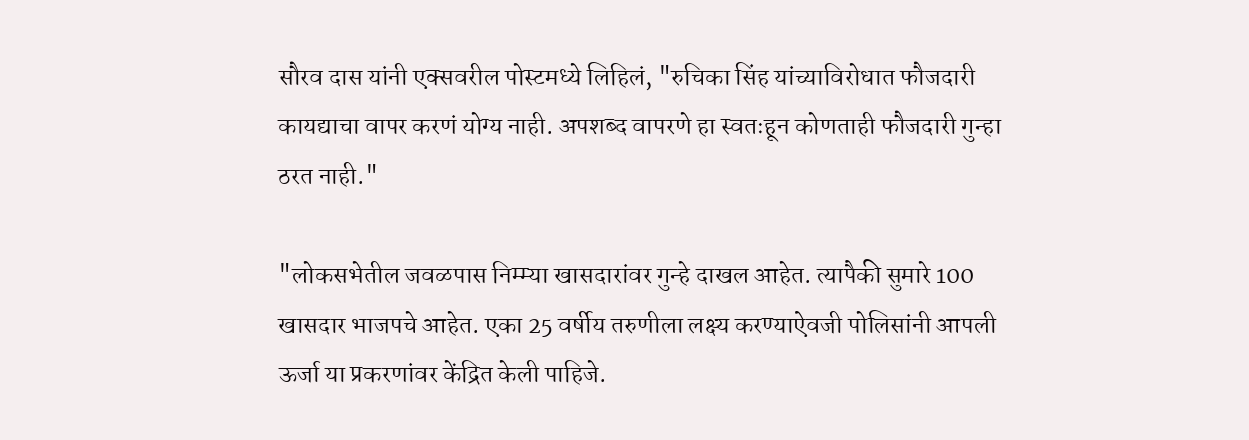सौरव दास यांनी एक्सवरील पोस्टमध्ये लिहिलं, "रुचिका सिंह यांच्याविरोधात फौजदारी कायद्याचा वापर करणं योग्य नाही. अपशब्द वापरणे हा स्वतःहून कोणताही फौजदारी गुन्हा ठरत नाही."

"लोकसभेतील जवळपास निम्म्या खासदारांवर गुन्हे दाखल आहेत. त्यापैकी सुमारे 100 खासदार भाजपचे आहेत. एका 25 वर्षीय तरुणीला लक्ष्य करण्याऐवजी पोलिसांनी आपली ऊर्जा या प्रकरणांवर केंद्रित केली पाहिजे.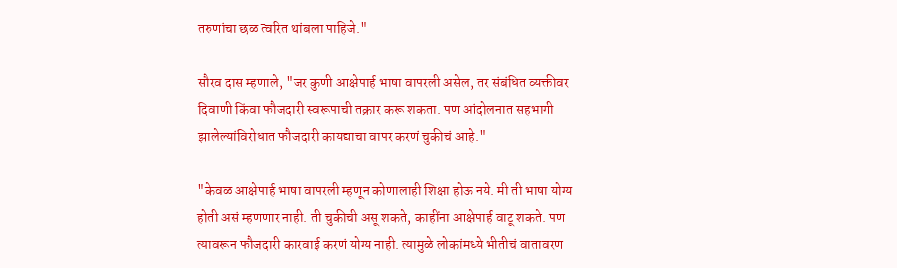तरुणांचा छळ त्वरित थांबला पाहिजे."

सौरव दास म्हणाले, "जर कुणी आक्षेपार्ह भाषा वापरली असेल, तर संबंधित व्यक्तीवर दिवाणी किंवा फौजदारी स्वरूपाची तक्रार करू शकता. पण आंदोलनात सहभागी झालेल्यांविरोधात फौजदारी कायद्याचा वापर करणं चुकीचं आहे."

"केवळ आक्षेपार्ह भाषा वापरली म्हणून कोणालाही शिक्षा होऊ नये. मी ती भाषा योग्य होती असं म्हणणार नाही. ती चुकीची असू शकते, काहींना आक्षेपार्ह वाटू शकते. पण त्यावरून फौजदारी कारवाई करणं योग्य नाही. त्यामुळे लोकांमध्ये भीतीचं वातावरण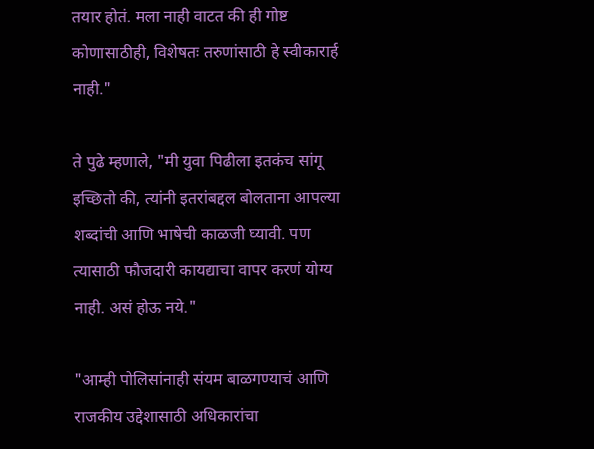तयार होतं. मला नाही वाटत की ही गोष्ट कोणासाठीही, विशेषतः तरुणांसाठी हे स्वीकारार्ह नाही."

ते पुढे म्हणाले, "मी युवा पिढीला इतकंच सांगू इच्छितो की, त्यांनी इतरांबद्दल बोलताना आपल्या शब्दांची आणि भाषेची काळजी घ्यावी. पण त्यासाठी फौजदारी कायद्याचा वापर करणं योग्य नाही. असं होऊ नये."

"आम्ही पोलिसांनाही संयम बाळगण्याचं आणि राजकीय उद्देशासाठी अधिकारांचा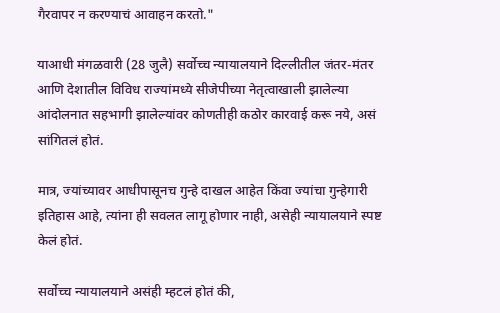गैरवापर न करण्याचं आवाहन करतो."

याआधी मंगळवारी (28 जुलै) सर्वोच्च न्यायालयाने दिल्लीतील जंतर-मंतर आणि देशातील विविध राज्यांमध्ये सीजेपीच्या नेतृत्वाखाली झालेल्या आंदोलनात सहभागी झालेल्यांवर कोणतीही कठोर कारवाई करू नये, असं सांगितलं होतं.

मात्र, ज्यांच्यावर आधीपासूनच गुन्हे दाखल आहेत किंवा ज्यांचा गुन्हेगारी इतिहास आहे, त्यांना ही सवलत लागू होणार नाही, असेही न्यायालयाने स्पष्ट केलं होतं.

सर्वोच्च न्यायालयाने असंही म्हटलं होतं की,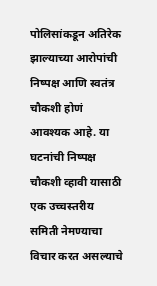पोलिसांकडून अतिरेक झाल्याच्या आरोपांची निष्पक्ष आणि स्वतंत्र चौकशी होणं आवश्यक आहे. या घटनांची निष्पक्ष चौकशी व्हावी यासाठी एक उच्चस्तरीय समिती नेमण्याचा विचार करत असल्याचे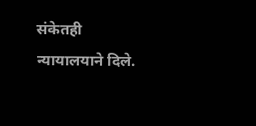संकेतही न्यायालयाने दिले.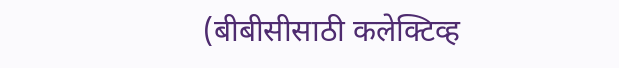(बीबीसीसाठी कलेक्टिव्ह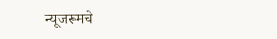न्यूजरूमचे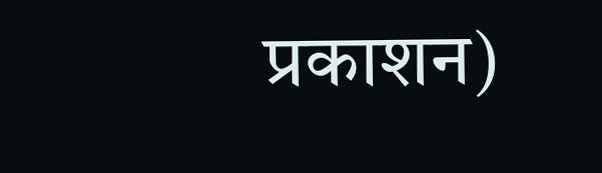प्रकाशन)